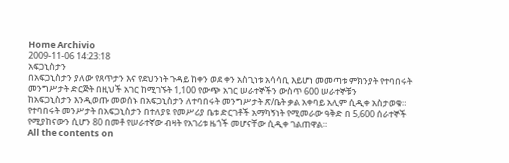Home Archivio
2009-11-06 14:23:18
አፍጋኒስታን
በአፍጋኒስታን ያለው የጸጥታን እና የደህንነት ጉዳይ ከቀን ወደ ቀን አስጊነቱ አሳሳቢ እይሆነ መመጣቱ ምክንያት የተባበሩት መንግሥታት ድርጅት በዚህች አገር ከሚገኙት 1,100 የውጭ አገር ሠራተኞችን ውስጥ 600 ሠራተኞቹን
ከአፍጋኒስታን እንዲወጡ መወሰኑ በአፍጋኒስታን ለተባበሩት መንግሥታት ጽ/ቤት ቃል አቀባይ አሊም ሲዲቀ አስታወቁ።
የተባበሩት መንሥታት በአፍጋኒስታን በተለያዩ የመሥሪያ ቤቱ ድርገቶች አማካኝነት የሚመራው ዓቅድ በ 5,600 ሰራተኞች የሚያከናውን ሲሆን 80 በመቶ የሠራተኛው ብዛት የአገሪቱ ዜጎች መሆናቸው ሲዲቀ ገልጠዋል።
All the contents on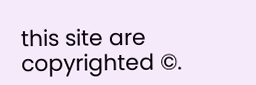this site are copyrighted ©.